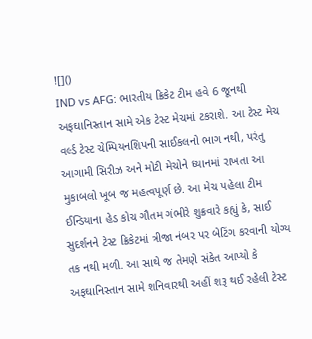![]()
IND vs AFG: ભારતીય ક્રિકેટ ટીમ હવે 6 જૂનથી અફઘાનિસ્તાન સામે એક ટેસ્ટ મેચમાં ટકરાશે. આ ટેસ્ટ મેચ વર્લ્ડ ટેસ્ટ ચેમ્પિયનશિપની સાઈકલનો ભાગ નથી, પરંતુ આગામી સિરીઝ અને મોટી મેચોને ધ્યાનમાં રાખતા આ મુકાબલો ખૂબ જ મહત્વપૂર્ણ છે. આ મેચ પહેલા ટીમ ઈન્ડિયાના હેડ કોચ ગૌતમ ગંભીરે શુક્રવારે કહ્યું કે, સાઈ સુદર્શનને ટેસ્ટ ક્રિકેટમાં ત્રીજા નંબર પર બેટિંગ કરવાની યોગ્ય તક નથી મળી. આ સાથે જ તેમણે સંકેત આપ્યો કે અફઘાનિસ્તાન સામે શનિવારથી અહીં શરૂ થઈ રહેલી ટેસ્ટ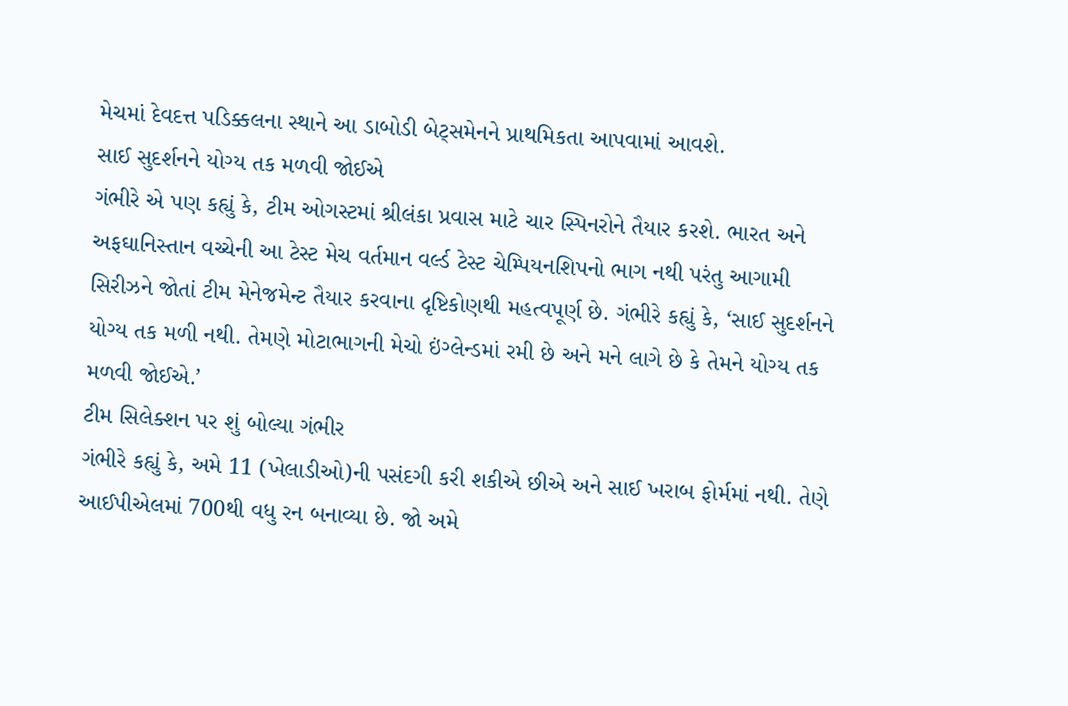મેચમાં દેવદત્ત પડિક્કલના સ્થાને આ ડાબોડી બેટ્સમેનને પ્રાથમિકતા આપવામાં આવશે.
સાઈ સુદર્શનને યોગ્ય તક મળવી જોઈએ
ગંભીરે એ પણ કહ્યું કે, ટીમ ઓગસ્ટમાં શ્રીલંકા પ્રવાસ માટે ચાર સ્પિનરોને તૈયાર કરશે. ભારત અને અફઘાનિસ્તાન વચ્ચેની આ ટેસ્ટ મેચ વર્તમાન વર્લ્ડ ટેસ્ટ ચેમ્પિયનશિપનો ભાગ નથી પરંતુ આગામી સિરીઝને જોતાં ટીમ મેનેજમેન્ટ તૈયાર કરવાના દૃષ્ટિકોણથી મહત્વપૂર્ણ છે. ગંભીરે કહ્યું કે, ‘સાઈ સુદર્શનને યોગ્ય તક મળી નથી. તેમણે મોટાભાગની મેચો ઇંગ્લેન્ડમાં રમી છે અને મને લાગે છે કે તેમને યોગ્ય તક મળવી જોઈએ.’
ટીમ સિલેક્શન પર શું બોલ્યા ગંભીર
ગંભીરે કહ્યું કે, અમે 11 (ખેલાડીઓ)ની પસંદગી કરી શકીએ છીએ અને સાઈ ખરાબ ફોર્મમાં નથી. તેણે આઈપીએલમાં 700થી વધુ રન બનાવ્યા છે. જો અમે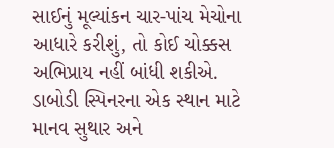સાઈનું મૂલ્યાંકન ચાર-પાંચ મેચોના આધારે કરીશું, તો કોઈ ચોક્કસ અભિપ્રાય નહીં બાંધી શકીએ. ડાબોડી સ્પિનરના એક સ્થાન માટે માનવ સુથાર અને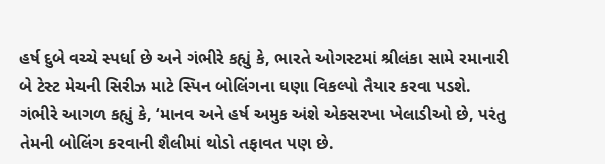હર્ષ દુબે વચ્ચે સ્પર્ધા છે અને ગંભીરે કહ્યું કે, ભારતે ઓગસ્ટમાં શ્રીલંકા સામે રમાનારી બે ટેસ્ટ મેચની સિરીઝ માટે સ્પિન બોલિંગના ઘણા વિકલ્પો તૈયાર કરવા પડશે.
ગંભીરે આગળ કહ્યું કે, ‘માનવ અને હર્ષ અમુક અંશે એકસરખા ખેલાડીઓ છે, પરંતુ તેમની બોલિંગ કરવાની શૈલીમાં થોડો તફાવત પણ છે.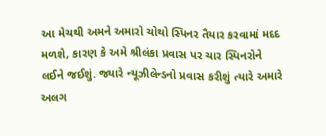આ મેચથી અમને અમારો ચોથો સ્પિનર તૈયાર કરવામાં મદદ મળશે, કારણ કે અમે શ્રીલંકા પ્રવાસ પર ચાર સ્પિનરોને લઈને જઈશું. જ્યારે ન્યૂઝીલેન્ડનો પ્રવાસ કરીશું ત્યારે અમારે અલગ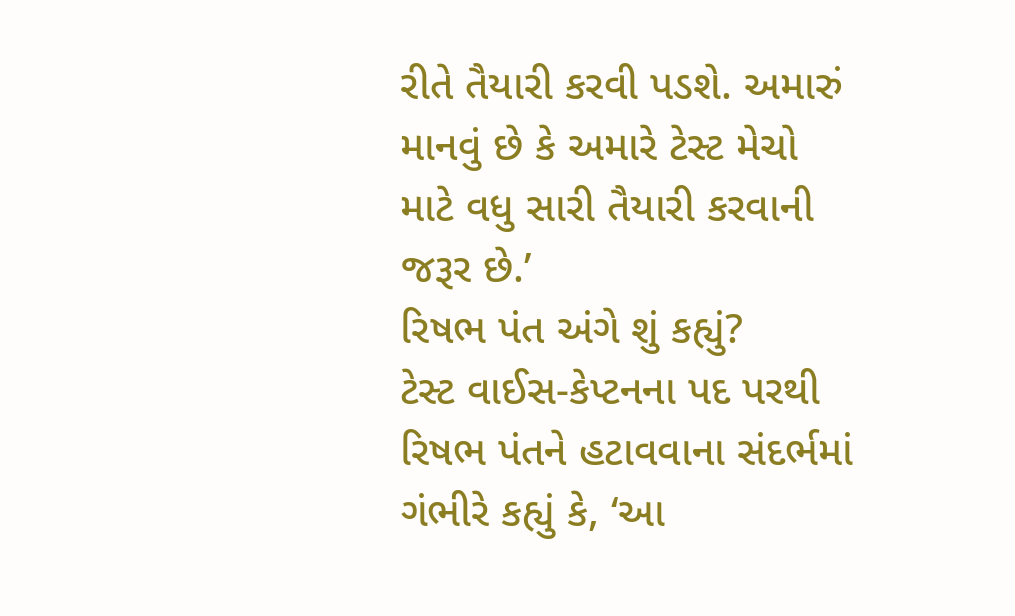રીતે તૈયારી કરવી પડશે. અમારું માનવું છે કે અમારે ટેસ્ટ મેચો માટે વધુ સારી તૈયારી કરવાની જરૂર છે.’
રિષભ પંત અંગે શું કહ્યું?
ટેસ્ટ વાઈસ-કેપ્ટનના પદ પરથી રિષભ પંતને હટાવવાના સંદર્ભમાં ગંભીરે કહ્યું કે, ‘આ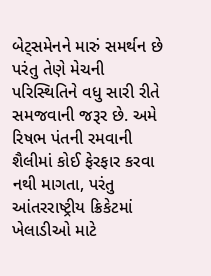બેટ્સમેનને મારું સમર્થન છે પરંતુ તેણે મેચની પરિસ્થિતિને વધુ સારી રીતે સમજવાની જરૂર છે. અમે રિષભ પંતની રમવાની શૈલીમાં કોઈ ફેરફાર કરવા નથી માગતા, પરંતુ આંતરરાષ્ટ્રીય ક્રિકેટમાં ખેલાડીઓ માટે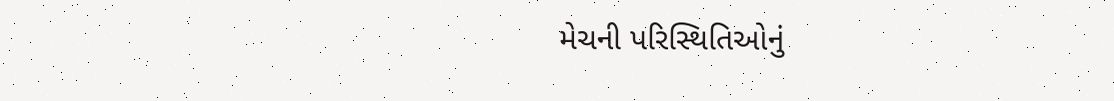મેચની પરિસ્થિતિઓનું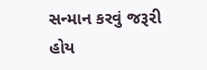સન્માન કરવું જરૂરી હોય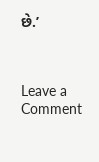છે.’



Leave a Comment